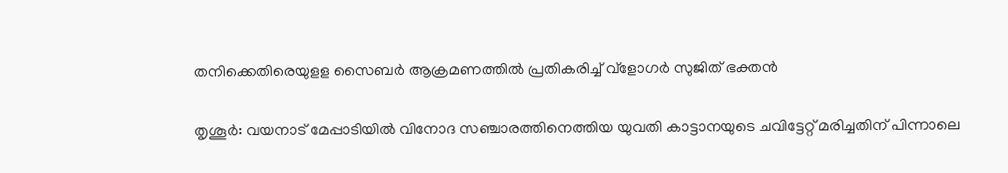തനിക്കെതിരെയുളള സൈബര്‍ ആക്രമണത്തില്‍ പ്രതികരിച്ച് വ്ളോഗര്‍ സുജിത് ഭക്തന്‍

തൃശൂര്‍: വയനാട് മേപ്പാടിയില്‍ വിനോദ സഞ്ചാരത്തിനെത്തിയ യുവതി കാട്ടാനയുടെ ചവിട്ടേറ്റ് മരിച്ചതിന് പിന്നാലെ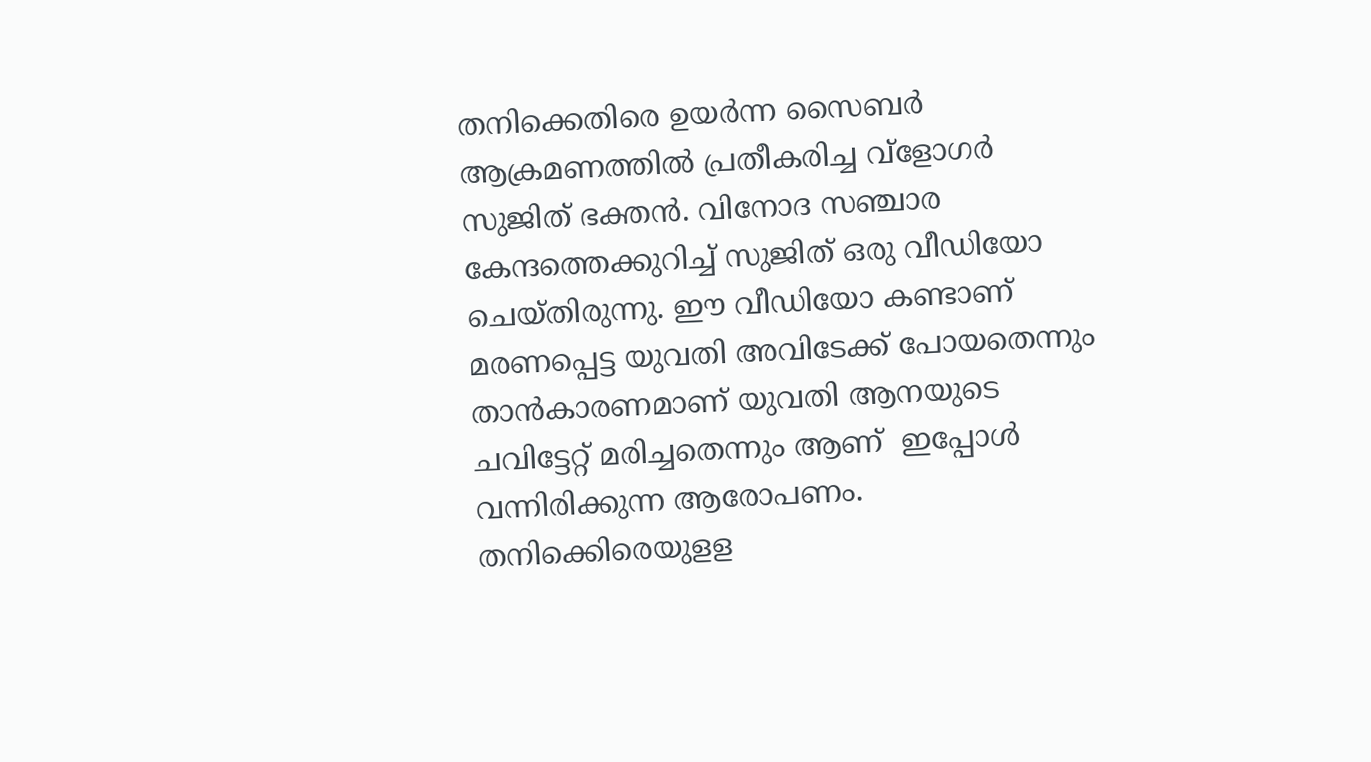തനിക്കെതിരെ ഉയര്‍ന്ന സൈബര്‍ ആക്രമണത്തില്‍ പ്രതീകരിച്ച വ്‌ളോഗര്‍ സുജിത് ഭക്തന്‍. വിനോദ സഞ്ചാര കേന്ദത്തെക്കുറിച്ച് സുജിത് ഒരു വീഡിയോ ചെയ്തിരുന്നു. ഈ വീഡിയോ കണ്ടാണ് മരണപ്പെട്ട യുവതി അവിടേക്ക് പോയതെന്നും താന്‍കാരണമാണ് യുവതി ആനയുടെ ചവിട്ടേറ്റ് മരിച്ചതെന്നും ആണ്  ഇപ്പോള്‍ വന്നിരിക്കുന്ന ആരോപണം.  തനിക്കെിരെയുളള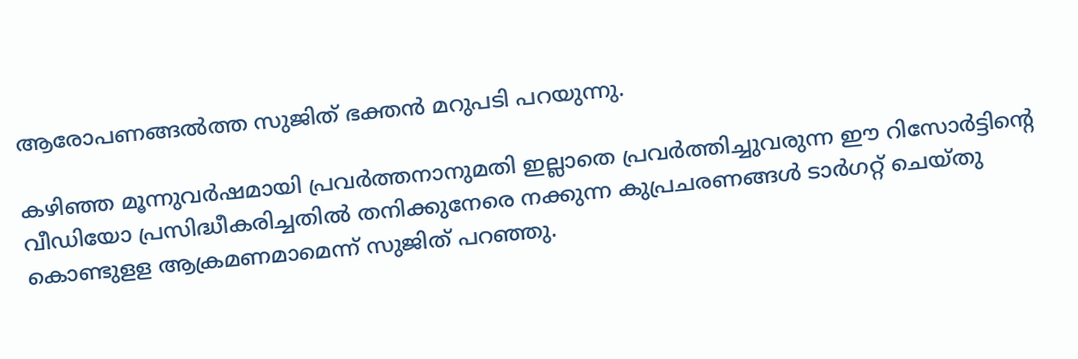ആരോപണങ്ങല്‍ത്ത സുജിത് ഭക്തന്‍ മറുപടി പറയുന്നു.

കഴിഞ്ഞ മൂന്നുവര്‍ഷമായി പ്രവര്‍ത്തനാനുമതി ഇല്ലാതെ പ്രവര്‍ത്തിച്ചുവരുന്ന ഈ റിസോര്‍ട്ടിന്‍റെ വീഡിയോ പ്രസിദ്ധീകരിച്ചതില്‍ തനിക്കുനേരെ നക്കുന്ന കുപ്രചരണങ്ങള്‍ ടാര്‍ഗറ്റ് ‌ചെയ്തു കൊണ്ടുളള ആക്രമണമാമെന്ന് സുജിത് പറഞ്ഞു.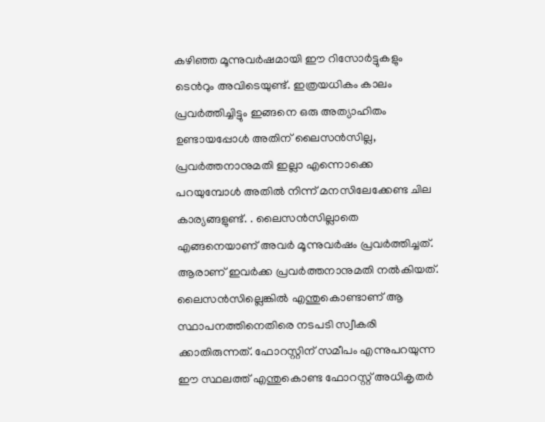കഴിഞ്ഞ മൂന്നുവര്‍ഷമായി ഈ റിസോര്‍ട്ടുകളും ടെന്‍റും അവിടെയുണ്ട്. ഇത്രയധികം കാലം പ്രവര്‍ത്തിച്ചിട്ടും ഇങ്ങനെ ഒരു അത്യാഹിതം ഉണ്ടായപ്പോള്‍ അതിന് ലൈസന്‍സില്ല, പ്രവര്‍ത്തനാനുമതി ഇല്ലാ എന്നൊക്കെ പറയുമ്പോള്‍ അതില്‍ നിന്ന് മനസിലേക്കേണ്ട ചില കാര്യങ്ങളുണ്ട്. . ലൈസന്‍സില്ലാതെ എങ്ങനെയാണ് അവര്‍ മൂന്നുവര്‍ഷം പ്രവര്‍ത്തിച്ചത്. ആരാണ് ഇവര്‍ക്ക പ്രവര്‍ത്തനാനുമതി നല്‍കിയത്. ലൈസന്‍സില്ലെങ്കില്‍ എന്തുകൊണ്ടാണ് ആ സ്ഥാപനത്തിനെതിരെ നടപടി സ്വീകരി ക്കാതിരുന്നത്. ഫോറസ്റ്റിന് സമീപം എന്നുപറയുന്ന ഈ സ്ഥലത്ത് എന്തുകൊണ്ട ഫോറസ്റ്റ് അധികൃതര്‍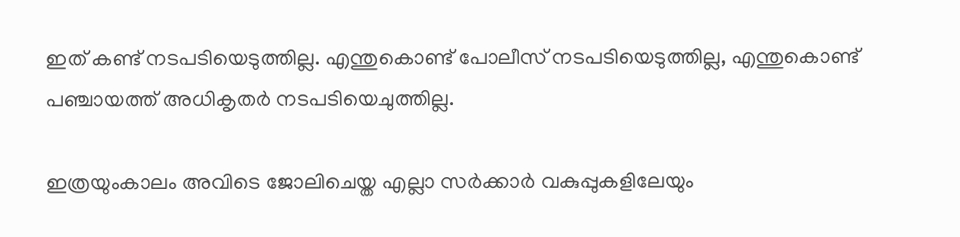ഇത് കണ്ട് നടപടിയെടുത്തില്ല. എന്തുകൊണ്ട് പോലീസ് നടപടിയെടുത്തില്ല, എന്തുകൊണ്ട് പഞ്ചായത്ത് അധികൃതര്‍ നടപടിയെചുത്തില്ല.

ഇത്രയുംകാലം അവിടെ ജോലിചെയ്ത എല്ലാ സര്‍ക്കാര്‍ വകുപ്പുകളിലേയും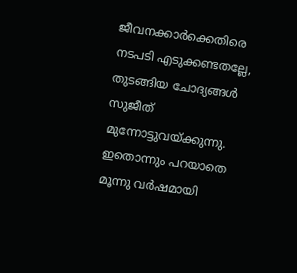ജീവനക്കാര്‍ക്കെതിരെ നടപടി എടുക്കണ്ടതല്ലേ, തുടങ്ങിയ ചോദ്യങ്ങള്‍ സുജീത് മുന്നോട്ടുവയ്ക്കുന്നു. ഇതൊന്നും പറയാതെ മൂന്നു വര്‍ഷമായി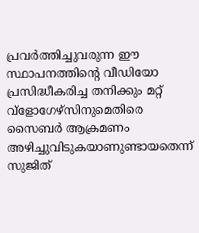പ്രവര്‍ത്തിച്ചുവരുന്ന ഈ സ്ഥാപനത്തിന്റെ വീഡിയോ പ്രസിദ്ധീകരിച്ച തനിക്കും മറ്റ് വ്‌ളോഗേഴ്‌സിനുമെതിരെ സൈബര്‍ ആക്രമണം അഴിച്ചുവിടുകയാണുണ്ടായതെന്ന് സുജിത്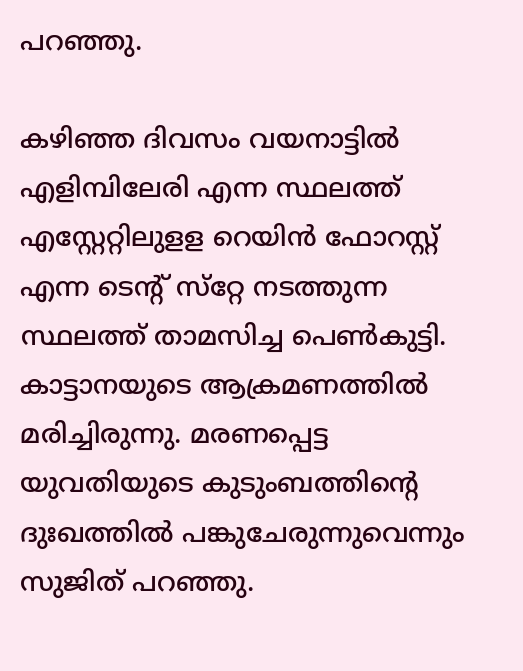പറഞ്ഞു.

കഴിഞ്ഞ ദിവസം വയനാട്ടില്‍ എളിമ്പിലേരി എന്ന സ്ഥലത്ത് എസ്റ്റേറ്റിലുളള റെയിന്‍ ഫോറസ്റ്റ് എന്ന ടെന്റ് സ്‌റ്റേ നടത്തുന്ന സ്ഥലത്ത് താമസിച്ച പെണ്‍കുട്ടി. കാട്ടാനയുടെ ആക്രമണത്തില്‍ മരിച്ചിരുന്നു. മരണപ്പെട്ട യുവതിയുടെ കുടുംബത്തിന്റെ ദുഃഖത്തില്‍ പങ്കുചേരുന്നുവെന്നും സുജിത് പറഞ്ഞു.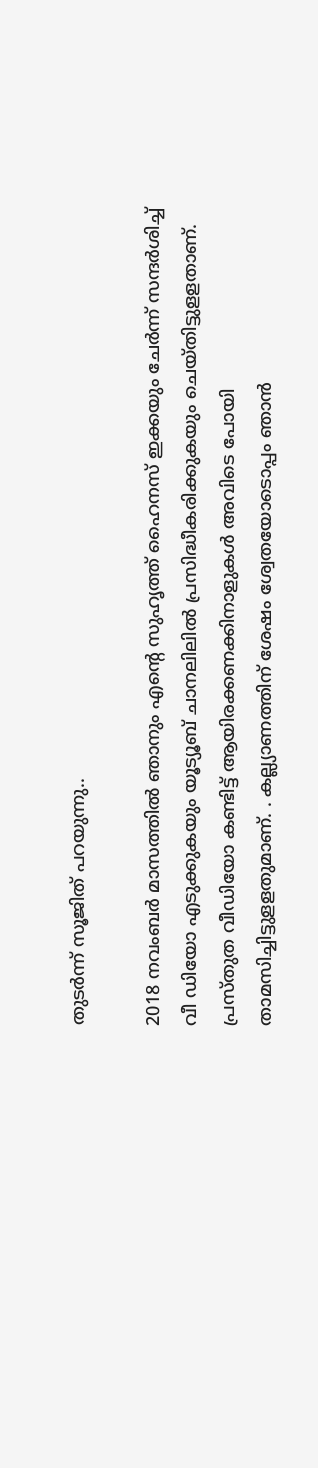തുടര്‍ന്ന് സൂജിത് പറയുന്നു..

2018 നവംബര്‍ മാസത്തില്‍ ഞാനും എന്റെ സുഹൃത്ത് ഹൈനസ് ഇക്കയും ചേര്‍ന്ന് സന്ദര്‍ശിച്ച് വീ ഡിയോ എടുക്കുകയും യൂട്യൂബ് ചാനലിലില്‍ പ്രസിദ്ധീകരിക്കുകയും ചെയ്തിട്ടുളളതാണ്. പ്രസ്തുത വീഡിയോ കണ്ടിട്ട് ആയിരക്കണക്കിനാളുകള്‍ അവിടെ പോയി താമസിച്ചിട്ടുളളതുമാണ്. . കല്ല്യാണത്തിന് ശേഷം ശ്വേതയോടൊപ്പം ഞാന്‍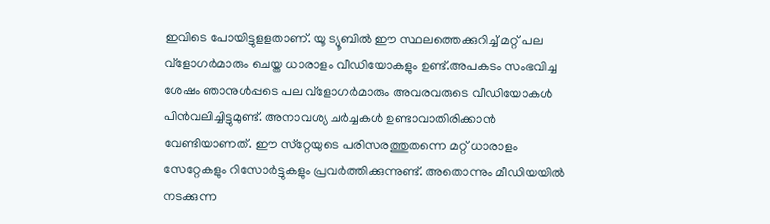ഇവിടെ പോയിട്ടുളളതാണ്. യൂ ട്യൂബില്‍ ഈ സ്ഥലത്തെക്കുറിച്ച് മറ്റ് പല വ്‌ളോഗര്‍മാരും ചെയ്ത ധാരാളം വീഡിയോകളും ഉണ്ട്.അപകടം സംഭവിച്ച ശേഷം ഞാനുള്‍പ്പടെ പല വ്‌ളോഗര്‍മാരും അവരവരുടെ വീഡിയോകള്‍ പിന്‍വലിച്ചിട്ടുമുണ്ട്. അനാവശ്യ ചര്‍ച്ചകള്‍ ഉണ്ടാവാതിരിക്കാന്‍ വേണ്ടിയാണത്. ഈ സ്‌റ്റേയുടെ പരിസരത്തുതന്നെ മറ്റ് ധാരാളം സേറ്റേകളും റിസോര്‍ട്ടുകളും പ്രവര്‍ത്തിക്കുന്നുണ്ട്. അതൊന്നും മീഡിയയില്‍ നടക്കുന്ന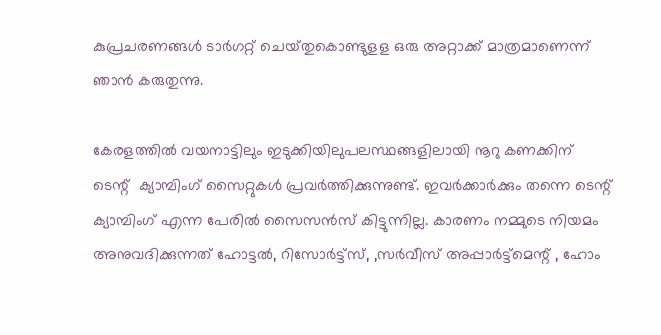കുപ്രചരണങ്ങള്‍ ടാര്‍ഗറ്റ്‌ ചെയ്‌തുകൊണ്ടുളള ഒരു അറ്റാക്ക് മാത്രമാണെന്ന് ഞാന്‍ കരുതുന്നു.

കേരളത്തില്‍ വയനാട്ടിലും ഇടുക്കിയിലുപലസ്ഥങ്ങളിലായി നൂറു കണക്കിന്‌ ടെന്റ് ‌ ക്യാമ്പിംഗ്‌ സൈറ്റുകള്‍ പ്രവര്‍ത്തിക്കുന്നുണ്ട്. ഇവര്‍ക്കാര്‍ക്കും തന്നെ ടെന്റ് ക്യാമ്പിംഗ്‌ എന്ന പേരില്‍ സൈസന്‍സ്‌ കിട്ടുന്നില്ല. കാരണം നമ്മുടെ നിയമം അനുവദിക്കുന്നത്‌ ഹോട്ടല്‍, റിസോര്‍ട്ട്സ്, ,സര്‍വീസ്‌ അപ്പാര്‍ട്ട്‌മെന്റ്‌ , ഹോം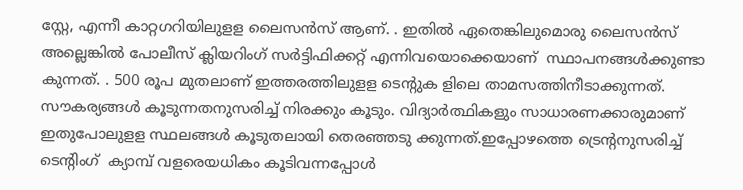സ്റ്റേ, എന്നീ കാറ്റഗറിയിലുളള ലൈസന്‍സ്‌ ആണ്. . ഇതില്‍ ഏതെങ്കിലുമൊരു ലൈസന്‍സ്‌ അല്ലെങ്കില്‍ പോലീസ്‌ ക്ലിയറിംഗ്‌ സര്‍ട്ടിഫിക്കറ്റ് എന്നിവയൊക്കെയാണ് ‌ സ്ഥാപനങ്ങള്‍ക്കുണ്ടാ കുന്നത്. . 500 രൂപ മുതലാണ് ഇത്തരത്തിലുളള ടെന്‍റുക ളിലെ താമസത്തിനീടാക്കുന്നത്‌. സൗകര്യങ്ങള്‍ കൂടുന്നതനുസരിച്ച് നിരക്കും കൂടും. വിദ്യാര്‍ത്ഥികളും സാധാരണക്കാരുമാണ് ഇതുപോലുളള സ്ഥലങ്ങള്‍ കൂടുതലായി തെരഞ്ഞടു ക്കുന്നത്‌.ഇപ്പോഴത്തെ ട്രെന്‍റനുസരിച്ച് ടെന്‍റിംഗ് ‌ ക്യാമ്പ്‌ വളരെയധികം കൂടിവന്നപ്പോള്‍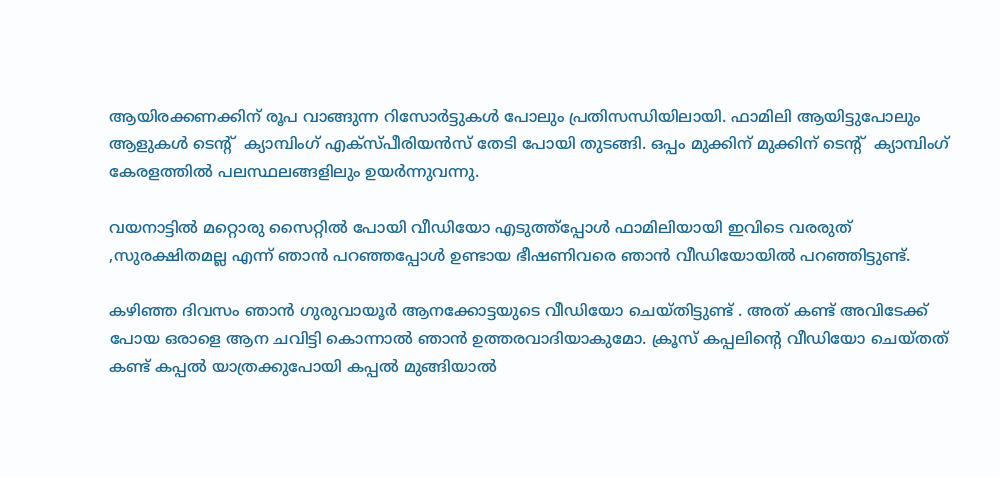ആയിരക്കണക്കിന്‌ രൂപ വാങ്ങുന്ന റിസോര്‍ട്ടുകള്‍ പോലും പ്രതിസന്ധിയിലായി. ഫാമിലി ആയിട്ടുപോലും ആളുകള്‍ ടെന്റ് ‌ ക്യാമ്പിംഗ്‌ എക്‌സ്‌പീരിയന്‍സ്‌ തേടി പോയി തുടങ്ങി. ഒപ്പം മുക്കിന്‌ മുക്കിന്‌ ടെന്റ് ‌ ക്യാമ്പിംഗ്‌ കേരളത്തില്‍ പലസ്ഥലങ്ങളിലും ഉയര്‍‌ന്നുവന്നു.

വയനാട്ടില്‍ മറ്റൊരു സൈറ്റില്‍ പോയി വീഡിയോ എടുത്ത്‌പ്പോള്‍ ഫാമിലിയായി ഇവിടെ വരരുത്‌ ,സുരക്ഷിതമല്ല എന്ന്‌ ഞാന്‍ പറഞ്ഞപ്പോള്‍ ഉണ്ടായ ഭീഷണിവരെ ഞാന്‍ വീഡിയോയില്‍ പറഞ്ഞിട്ടുണ്ട്.

കഴിഞ്ഞ ദിവസം ഞാന്‍ ഗുരുവായൂര്‍ ആനക്കോട്ടയുടെ വീഡിയോ ചെയ്‌തിട്ടുണ്ട് . അത്‌ കണ്ട്‌ അവിടേക്ക്‌ പോയ ഒരാളെ ആന ചവിട്ടി കൊന്നാല്‍ ഞാന്‍ ഉത്തരവാദിയാകുമോ. ക്രൂസ്‌ കപ്പലിന്റെ വീഡിയോ ചെയ്‌തത്‌ കണ്ട്‌ കപ്പല്‍ യാത്രക്കുപോയി കപ്പല്‍ മുങ്ങിയാല്‍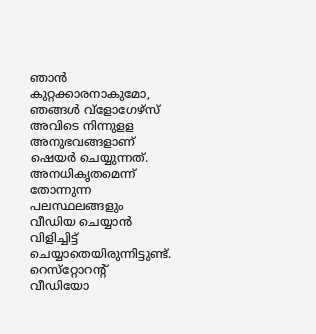ഞാന്‍ കുറ്റക്കാരനാകുമോ, ഞങ്ങള്‍ വ്‌ളോഗേഴ്‌സ്‌ അവിടെ നിന്നുളള അനുഭവങ്ങളാണ്‌ ഷെയര്‍ ചെയ്യുന്നത്‌. അനധികൃതമെന്ന് തോന്നുന്ന പലസ്ഥലങ്ങളും വീഡിയ ചെയ്യാന്‍ വിളിച്ചിട്ട്‌ ചെയ്യാതെയിരുന്നിട്ടുണ്ട്‌. റെസ്‌റ്റോറന്റ് ‌ വീഡിയോ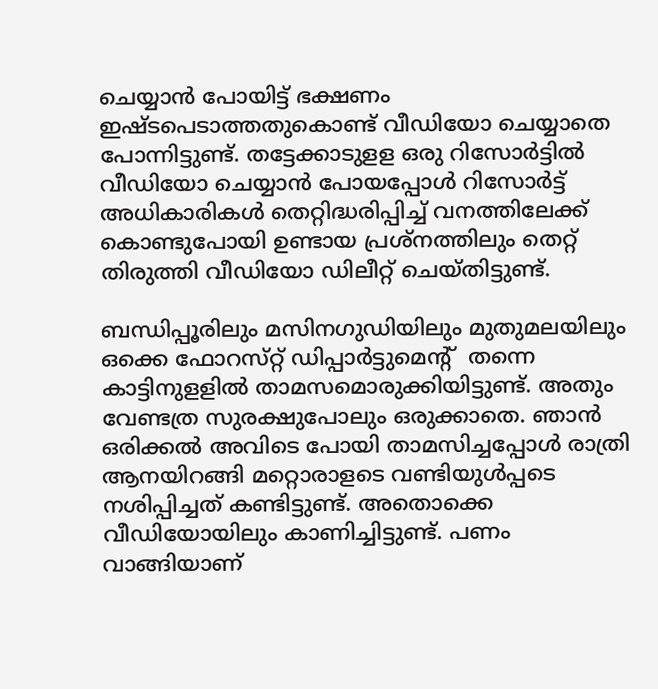ചെയ്യാന്‍ പോയിട്ട്‌ ഭക്ഷണം ഇഷ്ടപെടാത്തതുകൊണ്ട് വീഡിയോ ചെയ്യാതെ പോന്നിട്ടുണ്ട്. തട്ടേക്കാടുളള ഒരു റിസോര്‍ട്ടില്‍ വീഡിയോ ചെയ്യാന്‍ പോയപ്പോള്‍ റിസോര്‍ട്ട് അധികാരികള്‍ തെറ്റിദ്ധരിപ്പിച്ച് വനത്തിലേക്ക് കൊണ്ടുപോയി ഉണ്ടായ പ്രശ്‌നത്തിലും തെറ്റ് ‌ തിരുത്തി വീഡിയോ ഡിലീറ്റ് ‌ചെയ്‌തിട്ടുണ്ട്.

ബന്ധിപ്പൂരിലും മസിനഗുഡിയിലും മുതുമലയിലും ഒക്കെ ഫോറസ്‌റ്റ്‌ ഡിപ്പാര്‍ട്ടുമെന്റ് ‌ തന്നെ കാട്ടിനുളളില്‍ താമസമൊരുക്കിയിട്ടുണ്ട്. അതും വേണ്ടത്ര സുരക്ഷുപോലും ഒരുക്കാതെ. ഞാന്‍ ഒരിക്കല്‍ അവിടെ പോയി താമസിച്ചപ്പോള്‍ രാത്രി ആനയിറങ്ങി മറ്റൊരാളടെ വണ്ടിയുള്‍പ്പടെ നശിപ്പിച്ചത്‌ കണ്ടിട്ടുണ്ട്. അതൊക്കെ വീഡിയോയിലും കാണിച്ചിട്ടുണ്ട്. പണം വാങ്ങിയാണ് ‌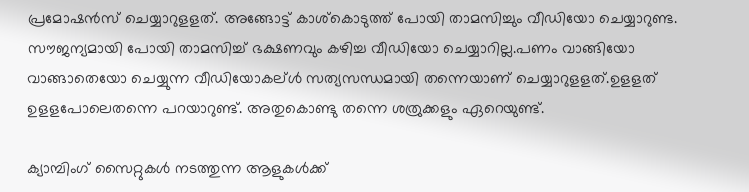പ്രമോഷന്‍സ്‌ ചെയ്യാറുളളത്‌. അങ്ങോട്ട് കാശ്‌കൊടുത്ത് പോയി താമസിച്ചും വീഡിയോ ചെയ്യാറുണ്ട. സൗജന്യമായി പോയി താമസിച്ച് ഭക്ഷണവും കഴിച്ച വീഡിയോ ചെയ്യാറില്ല.പണം വാങ്ങിയോ വാങ്ങാതെയോ ചെയ്യുന്ന വീഡിയോകല്ള്‍ സത്യസന്ധമായി തന്നെയാണ്‌ ചെയ്യാറുളളത്‌.ഉളളത്‌ ഉളളപോലെതന്നെ പറയാറുണ്ട്‌. അതുകൊണ്ടു തന്നെ ശത്രുക്കളും ഏറെയുണ്ട്.

ക്യാമ്പിംഗ്‌ സൈറ്റുകള്‍ നടത്തുന്ന ആളുകള്‍ക്ക്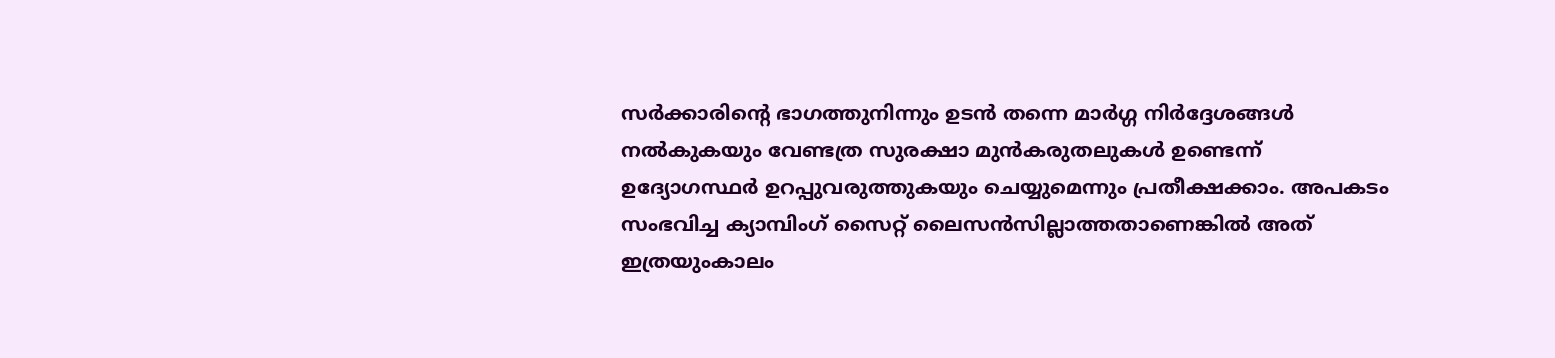സര്‍ക്കാരിന്റെ ഭാഗത്തുനിന്നും ഉടന്‍ തന്നെ മാര്‍ഗ്ഗ നിര്‍ദ്ദേശങ്ങള്‍ നല്‍കുകയും വേണ്ടത്ര സുരക്ഷാ മുന്‍കരുതലുകള്‍ ഉണ്ടെന്ന് ഉദ്യോഗസ്ഥര്‍ ഉറപ്പുവരുത്തുകയും ചെയ്യുമെന്നും പ്രതീക്ഷക്കാം. അപകടം സംഭവിച്ച ക്യാമ്പിംഗ്‌ സൈറ്റ് ‌ലൈസന്‍സില്ലാത്തതാണെങ്കില്‍ അത്‌ ഇത്രയുംകാലം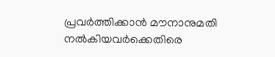പ്രവര്‍ത്തിക്കാന്‍ മൗനാനുമതി നല്‍കിയവര്‍ക്കെതിരെ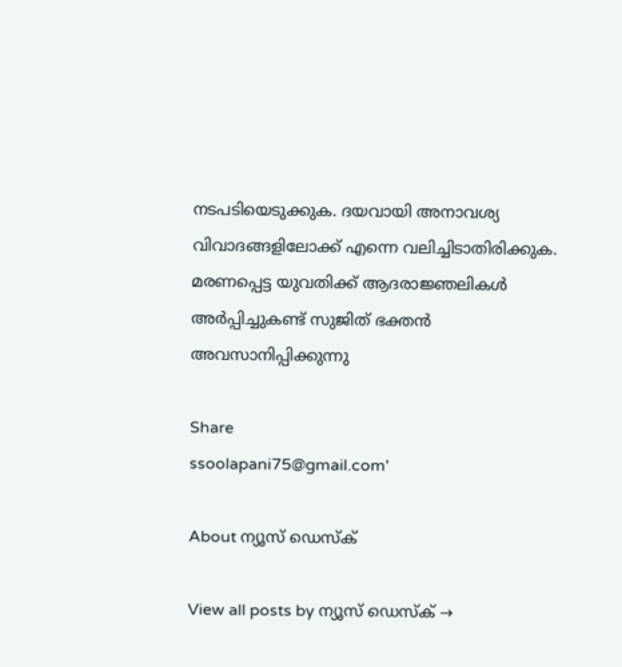നടപടിയെടുക്കുക. ദയവായി അനാവശ്യ വിവാദങ്ങളിലോക്ക് എന്നെ വലിച്ചിടാതിരിക്കുക. മരണപ്പെട്ട യുവതിക്ക് ആദരാജ്ഞലികള്‍ അര്‍പ്പിച്ചുകണ്ട് സുജിത് ഭക്തന്‍ അവസാനിപ്പിക്കുന്നു

Share
ssoolapani75@gmail.com'

About ന്യൂസ് ഡെസ്ക്

View all posts by ന്യൂസ് ഡെസ്ക് →